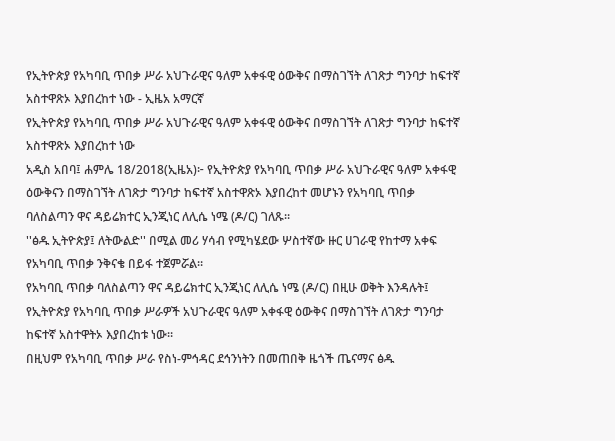የኢትዮጵያ የአካባቢ ጥበቃ ሥራ አህጉራዊና ዓለም አቀፋዊ ዕውቅና በማስገኘት ለገጽታ ግንባታ ከፍተኛ አስተዋጽኦ እያበረከተ ነው - ኢዜአ አማርኛ
የኢትዮጵያ የአካባቢ ጥበቃ ሥራ አህጉራዊና ዓለም አቀፋዊ ዕውቅና በማስገኘት ለገጽታ ግንባታ ከፍተኛ አስተዋጽኦ እያበረከተ ነው
አዲስ አበባ፤ ሐምሌ 18/2018(ኢዜአ)፦ የኢትዮጵያ የአካባቢ ጥበቃ ሥራ አህጉራዊና ዓለም አቀፋዊ ዕውቅናን በማስገኘት ለገጽታ ግንባታ ከፍተኛ አስተዋጽኦ እያበረከተ መሆኑን የአካባቢ ጥበቃ ባለስልጣን ዋና ዳይሬክተር ኢንጂነር ለሊሴ ነሜ (ዶ/ር) ገለጹ።
''ፅዱ ኢትዮጵያ፤ ለትውልድ'' በሚል መሪ ሃሳብ የሚካሄደው ሦስተኛው ዙር ሀገራዊ የከተማ አቀፍ የአካባቢ ጥበቃ ንቅናቄ በይፋ ተጀምሯል።
የአካባቢ ጥበቃ ባለስልጣን ዋና ዳይሬክተር ኢንጂነር ለሊሴ ነሜ (ዶ/ር) በዚሁ ወቅት እንዳሉት፤ የኢትዮጵያ የአካባቢ ጥበቃ ሥራዎች አህጉራዊና ዓለም አቀፋዊ ዕውቅና በማስገኘት ለገጽታ ግንባታ ከፍተኛ አስተዋትኦ እያበረከቱ ነው።
በዚህም የአካባቢ ጥበቃ ሥራ የስነ-ምኅዳር ደኅንነትን በመጠበቅ ዜጎች ጤናማና ፅዱ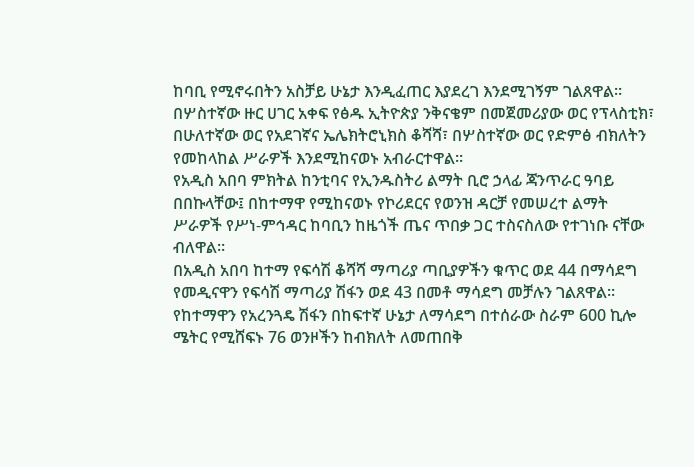ከባቢ የሚኖሩበትን አስቻይ ሁኔታ እንዲፈጠር እያደረገ እንደሚገኝም ገልጸዋል።
በሦስተኛው ዙር ሀገር አቀፍ የፅዱ ኢትዮጵያ ንቅናቄም በመጀመሪያው ወር የፕላስቲክ፣ በሁለተኛው ወር የአደገኛና ኤሌክትሮኒክስ ቆሻሻ፣ በሦስተኛው ወር የድምፅ ብክለትን የመከላከል ሥራዎች እንደሚከናወኑ አብራርተዋል።
የአዲስ አበባ ምክትል ከንቲባና የኢንዱስትሪ ልማት ቢሮ ኃላፊ ጃንጥራር ዓባይ በበኩላቸው፤ በከተማዋ የሚከናወኑ የኮሪደርና የወንዝ ዳርቻ የመሠረተ ልማት ሥራዎች የሥነ-ምኅዳር ከባቢን ከዜጎች ጤና ጥበቃ ጋር ተስናስለው የተገነቡ ናቸው ብለዋል።
በአዲስ አበባ ከተማ የፍሳሽ ቆሻሻ ማጣሪያ ጣቢያዎችን ቁጥር ወደ 44 በማሳደግ የመዲናዋን የፍሳሽ ማጣሪያ ሽፋን ወደ 43 በመቶ ማሳደግ መቻሉን ገልጸዋል።
የከተማዋን የአረንጓዴ ሽፋን በከፍተኛ ሁኔታ ለማሳደግ በተሰራው ስራም 600 ኪሎ ሜትር የሚሸፍኑ 76 ወንዞችን ከብክለት ለመጠበቅ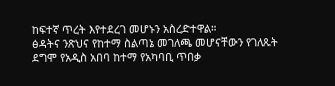ከፍተኛ ጥረት እየተደረገ መሆኑን አስረድተዋል።
ፅዳትና ንጽህና የከተማ ስልጣኔ መገለጫ መሆናቸውን የገለጹት ደግሞ የአዲስ አበባ ከተማ የአካባቢ ጥበቃ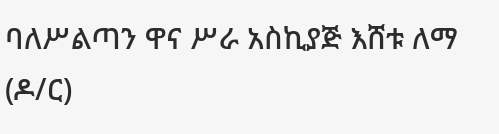ባለሥልጣን ዋና ሥራ አስኪያጅ እሸቱ ለማ (ዶ/ር)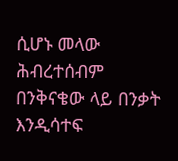ሲሆኑ መላው ሕብረተሰብም በንቅናቄው ላይ በንቃት እንዲሳተፍ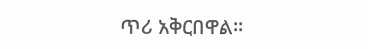ጥሪ አቅርበዋል።